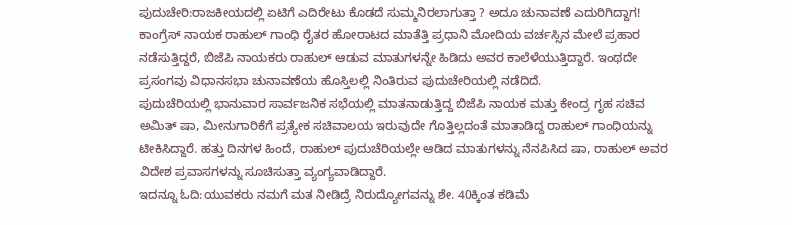ಪುದುಚೇರಿ:ರಾಜಕೀಯದಲ್ಲಿ ಏಟಿಗೆ ಎದಿರೇಟು ಕೊಡದೆ ಸುಮ್ಮನಿರಲಾಗುತ್ತಾ ? ಅದೂ ಚುನಾವಣೆ ಎದುರಿಗಿದ್ದಾಗ! ಕಾಂಗ್ರೆಸ್ ನಾಯಕ ರಾಹುಲ್ ಗಾಂಧಿ ರೈತರ ಹೋರಾಟದ ಮಾತೆತ್ತಿ ಪ್ರಧಾನಿ ಮೋದಿಯ ವರ್ಚಸ್ಸಿನ ಮೇಲೆ ಪ್ರಹಾರ ನಡೆಸುತ್ತಿದ್ದರೆ, ಬಿಜೆಪಿ ನಾಯಕರು ರಾಹುಲ್ ಆಡುವ ಮಾತುಗಳನ್ನೇ ಹಿಡಿದು ಅವರ ಕಾಲೆಳೆಯುತ್ತಿದ್ದಾರೆ. ಇಂಥದೇ ಪ್ರಸಂಗವು ವಿಧಾನಸಭಾ ಚುನಾವಣೆಯ ಹೊಸ್ತಿಲಲ್ಲಿ ನಿಂತಿರುವ ಪುದುಚೇರಿಯಲ್ಲಿ ನಡೆದಿದೆ.
ಪುದುಚೆರಿಯಲ್ಲಿ ಭಾನುವಾರ ಸಾರ್ವಜನಿಕ ಸಭೆಯಲ್ಲಿ ಮಾತನಾಡುತ್ತಿದ್ದ ಬಿಜೆಪಿ ನಾಯಕ ಮತ್ತು ಕೇಂದ್ರ ಗೃಹ ಸಚಿವ ಅಮಿತ್ ಷಾ, ಮೀನುಗಾರಿಕೆಗೆ ಪ್ರತ್ಯೇಕ ಸಚಿವಾಲಯ ಇರುವುದೇ ಗೊತ್ತಿಲ್ಲದಂತೆ ಮಾತಾಡಿದ್ದ ರಾಹುಲ್ ಗಾಂಧಿಯನ್ನು ಟೀಕಿಸಿದ್ದಾರೆ. ಹತ್ತು ದಿನಗಳ ಹಿಂದೆ, ರಾಹುಲ್ ಪುದುಚೆರಿಯಲ್ಲೇ ಆಡಿದ ಮಾತುಗಳನ್ನು ನೆನಪಿಸಿದ ಷಾ, ರಾಹುಲ್ ಅವರ ವಿದೇಶ ಪ್ರವಾಸಗಳನ್ನು ಸೂಚಿಸುತ್ತಾ ವ್ಯಂಗ್ಯವಾಡಿದ್ದಾರೆ.
ಇದನ್ನೂ ಓದಿ:ಯುವಕರು ನಮಗೆ ಮತ ನೀಡಿದ್ರೆ ನಿರುದ್ಯೋಗವನ್ನು ಶೇ. 40ಕ್ಕಿಂತ ಕಡಿಮೆ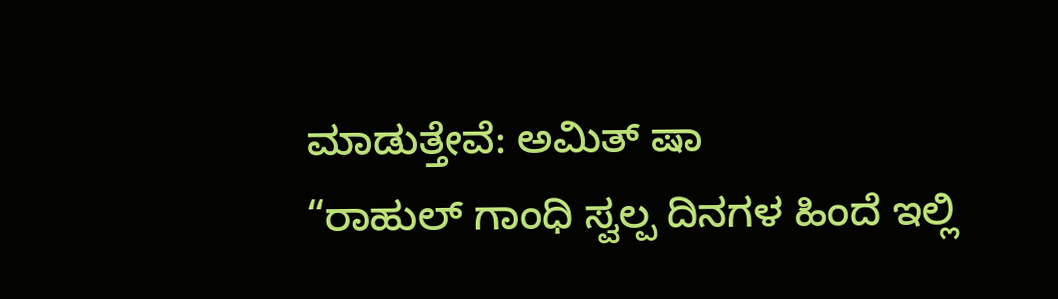ಮಾಡುತ್ತೇವೆ: ಅಮಿತ್ ಷಾ
“ರಾಹುಲ್ ಗಾಂಧಿ ಸ್ವಲ್ಪ ದಿನಗಳ ಹಿಂದೆ ಇಲ್ಲಿ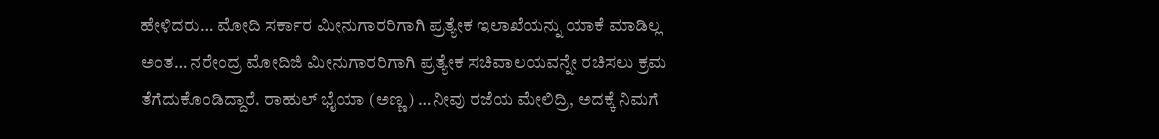ಹೇಳಿದರು… ಮೋದಿ ಸರ್ಕಾರ ಮೀನುಗಾರರಿಗಾಗಿ ಪ್ರತ್ಯೇಕ ಇಲಾಖೆಯನ್ನು ಯಾಕೆ ಮಾಡಿಲ್ಲ ಅಂತ… ನರೇಂದ್ರ ಮೋದಿಜಿ ಮೀನುಗಾರರಿಗಾಗಿ ಪ್ರತ್ಯೇಕ ಸಚಿವಾಲಯವನ್ನೇ ರಚಿಸಲು ಕ್ರಮ ತೆಗೆದುಕೊಂಡಿದ್ದಾರೆ. ರಾಹುಲ್ ಭೈಯಾ (ಅಣ್ಣ) …ನೀವು ರಜೆಯ ಮೇಲಿದ್ರಿ, ಅದಕ್ಕೆ ನಿಮಗೆ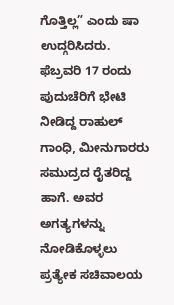ಗೊತ್ತಿಲ್ಲ” ಎಂದು ಷಾ ಉದ್ಗರಿಸಿದರು.
ಫೆಬ್ರವರಿ 17 ರಂದು ಪುದುಚೆರಿಗೆ ಭೇಟಿ ನೀಡಿದ್ದ ರಾಹುಲ್ ಗಾಂಧಿ, ಮೀನುಗಾರರು ಸಮುದ್ರದ ರೈತರಿದ್ದ ಹಾಗೆ. ಅವರ ಅಗತ್ಯಗಳನ್ನು ನೋಡಿಕೊಳ್ಳಲು ಪ್ರತ್ಯೇಕ ಸಚಿವಾಲಯ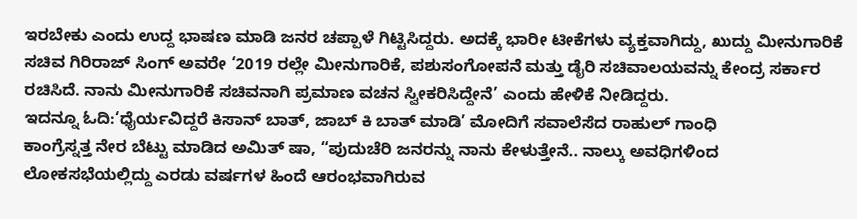ಇರಬೇಕು ಎಂದು ಉದ್ದ ಭಾಷಣ ಮಾಡಿ ಜನರ ಚಪ್ಪಾಳೆ ಗಿಟ್ಟಿಸಿದ್ದರು. ಅದಕ್ಕೆ ಭಾರೀ ಟೀಕೆಗಳು ವ್ಯಕ್ತವಾಗಿದ್ದು, ಖುದ್ದು ಮೀನುಗಾರಿಕೆ ಸಚಿವ ಗಿರಿರಾಜ್ ಸಿಂಗ್ ಅವರೇ ‘2019 ರಲ್ಲೇ ಮೀನುಗಾರಿಕೆ, ಪಶುಸಂಗೋಪನೆ ಮತ್ತು ಡೈರಿ ಸಚಿವಾಲಯವನ್ನು ಕೇಂದ್ರ ಸರ್ಕಾರ ರಚಿಸಿದೆ. ನಾನು ಮೀನುಗಾರಿಕೆ ಸಚಿವನಾಗಿ ಪ್ರಮಾಣ ವಚನ ಸ್ವೀಕರಿಸಿದ್ದೇನೆ’ ಎಂದು ಹೇಳಿಕೆ ನೀಡಿದ್ದರು.
ಇದನ್ನೂ ಓದಿ:‘ಧೈರ್ಯವಿದ್ದರೆ ಕಿಸಾನ್ ಬಾತ್, ಜಾಬ್ ಕಿ ಬಾತ್ ಮಾಡಿ’ ಮೋದಿಗೆ ಸವಾಲೆಸೆದ ರಾಹುಲ್ ಗಾಂಧಿ
ಕಾಂಗ್ರೆಸ್ನತ್ತ ನೇರ ಬೆಟ್ಟು ಮಾಡಿದ ಅಮಿತ್ ಷಾ, “ಪುದುಚೆರಿ ಜನರನ್ನು ನಾನು ಕೇಳುತ್ತೇನೆ.. ನಾಲ್ಕು ಅವಧಿಗಳಿಂದ ಲೋಕಸಭೆಯಲ್ಲಿದ್ದು ಎರಡು ವರ್ಷಗಳ ಹಿಂದೆ ಆರಂಭವಾಗಿರುವ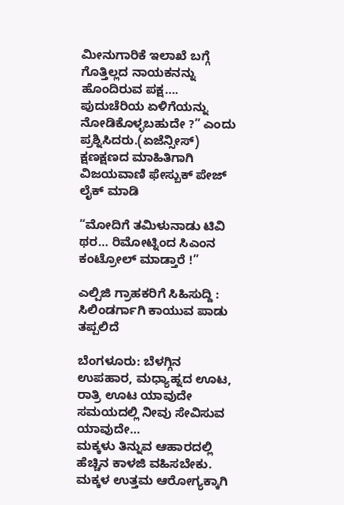ಮೀನುಗಾರಿಕೆ ಇಲಾಖೆ ಬಗ್ಗೆ ಗೊತ್ತಿಲ್ಲದ ನಾಯಕನನ್ನು ಹೊಂದಿರುವ ಪಕ್ಷ…. ಪುದುಚೆರಿಯ ಏಳಿಗೆಯನ್ನು ನೋಡಿಕೊಳ್ಳಬಹುದೇ ?” ಎಂದು ಪ್ರಶ್ನಿಸಿದರು.(ಏಜೆನ್ಸೀಸ್)
ಕ್ಷಣಕ್ಷಣದ ಮಾಹಿತಿಗಾಗಿ ವಿಜಯವಾಣಿ ಫೇಸ್ಬುಕ್ ಪೇಜ್ ಲೈಕ್ ಮಾಡಿ

“ಮೋದಿಗೆ ತಮಿಳುನಾಡು ಟಿವಿ ಥರ… ರಿಮೋಟ್ನಿಂದ ಸಿಎಂನ ಕಂಟ್ರೋಲ್ ಮಾಡ್ತಾರೆ !”

ಎಲ್ಪಿಜಿ ಗ್ರಾಹಕರಿಗೆ ಸಿಹಿಸುದ್ದಿ : ಸಿಲಿಂಡರ್ಗಾಗಿ ಕಾಯುವ ಪಾಡು ತಪ್ಪಲಿದೆ

ಬೆಂಗಳೂರು: ಬೆಳಗ್ಗಿನ ಉಪಹಾರ, ಮಧ್ಯಾಹ್ನದ ಊಟ, ರಾತ್ರಿ ಊಟ ಯಾವುದೇ ಸಮಯದಲ್ಲಿ ನೀವು ಸೇವಿಸುವ ಯಾವುದೇ…
ಮಕ್ಕಳು ತಿನ್ನುವ ಆಹಾರದಲ್ಲಿ ಹೆಚ್ಚಿನ ಕಾಳಜಿ ವಹಿಸಬೇಕು. ಮಕ್ಕಳ ಉತ್ತಮ ಆರೋಗ್ಯಕ್ಕಾಗಿ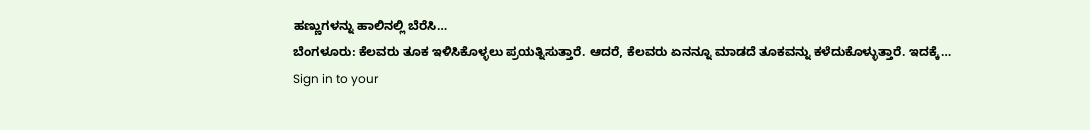ಹಣ್ಣುಗಳನ್ನು ಹಾಲಿನಲ್ಲಿ ಬೆರೆಸಿ…
ಬೆಂಗಳೂರು: ಕೆಲವರು ತೂಕ ಇಳಿಸಿಕೊಳ್ಳಲು ಪ್ರಯತ್ನಿಸುತ್ತಾರೆ. ಆದರೆ, ಕೆಲವರು ಏನನ್ನೂ ಮಾಡದೆ ತೂಕವನ್ನು ಕಳೆದುಕೊಳ್ಳುತ್ತಾರೆ. ಇದಕ್ಕೆ…
Sign in to your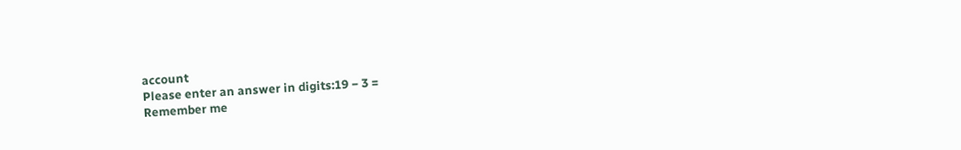account
Please enter an answer in digits:19 − 3 =
Remember me